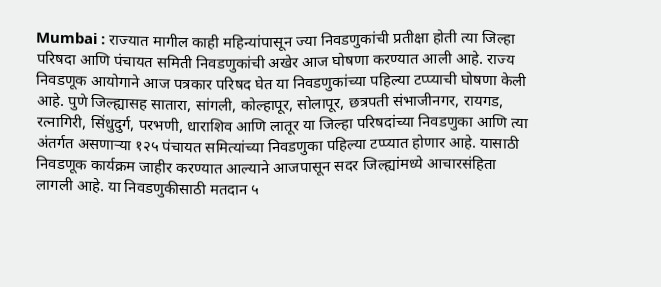Mumbai : राज्यात मागील काही महिन्यांपासून ज्या निवडणुकांची प्रतीक्षा होती त्या जिल्हा परिषदा आणि पंचायत समिती निवडणुकांची अखेर आज घोषणा करण्यात आली आहे. राज्य निवडणूक आयोगाने आज पत्रकार परिषद घेत या निवडणुकांच्या पहिल्या टप्प्याची घोषणा केली आहे. पुणे जिल्ह्यासह सातारा, सांगली, कोल्हापूर, सोलापूर, छत्रपती संभाजीनगर, रायगड, रत्नागिरी, सिंधुदुर्ग, परभणी, धाराशिव आणि लातूर या जिल्हा परिषदांच्या निवडणुका आणि त्या अंतर्गत असणाऱ्या १२५ पंचायत समित्यांच्या निवडणुका पहिल्या टप्प्यात होणार आहे. यासाठी निवडणूक कार्यक्रम जाहीर करण्यात आल्याने आजपासून सदर जिल्ह्यांमध्ये आचारसंहिता लागली आहे. या निवडणुकीसाठी मतदान ५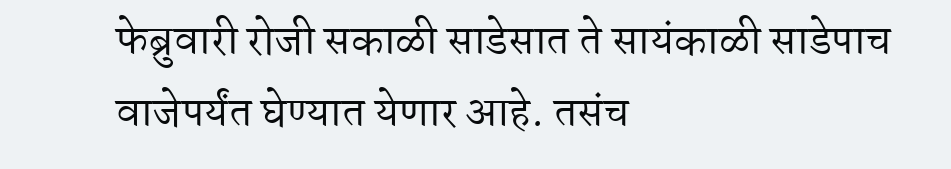फेब्रुवारी रोजी सकाळी साडेसात ते सायंकाळी साडेपाच वाजेपर्यंत घेण्यात येणार आहे. तसंच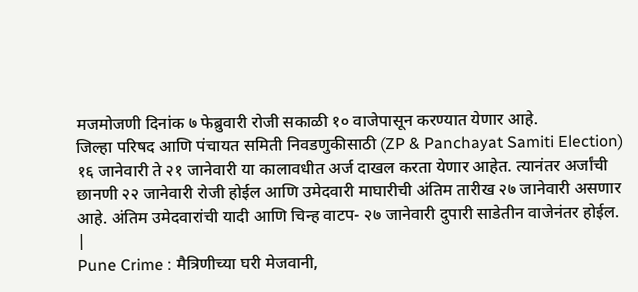मजमोजणी दिनांक ७ फेब्रुवारी रोजी सकाळी १० वाजेपासून करण्यात येणार आहे.
जिल्हा परिषद आणि पंचायत समिती निवडणुकीसाठी (ZP & Panchayat Samiti Election) १६ जानेवारी ते २१ जानेवारी या कालावधीत अर्ज दाखल करता येणार आहेत. त्यानंतर अर्जांची छानणी २२ जानेवारी रोजी होईल आणि उमेदवारी माघारीची अंतिम तारीख २७ जानेवारी असणार आहे. अंतिम उमेदवारांची यादी आणि चिन्ह वाटप- २७ जानेवारी दुपारी साडेतीन वाजेनंतर होईल.
|
Pune Crime : मैत्रिणीच्या घरी मेजवानी,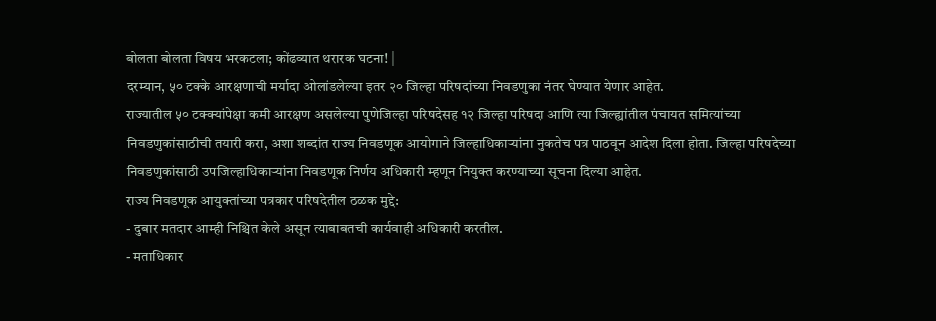बोलता बोलता विषय भरकटला; कोंढव्यात थरारक घटना! |
दरम्यान, ५० टक्के आरक्षणाची मर्यादा ओलांडलेल्या इतर २० जिल्हा परिषदांच्या निवडणुका नंतर घेण्यात येणार आहेत.
राज्यातील ५० टक्क्यांपेक्षा कमी आरक्षण असलेल्या पुणेजिल्हा परिषदेसह १२ जिल्हा परिषदा आणि त्या जिल्ह्यांतील पंचायत समित्यांच्या निवडणुकांसाठीची तयारी करा, अशा शब्दांत राज्य निवडणूक आयोगाने जिल्हाधिकाऱ्यांना नुकतेच पत्र पाठवून आदेश दिला होता. जिल्हा परिषदेच्या निवडणुकांसाठी उपजिल्हाधिकाऱ्यांना निवडणूक निर्णय अधिकारी म्हणून नियुक्त करण्याच्या सूचना दिल्या आहेत.
राज्य निवडणूक आयुक्तांच्या पत्रकार परिषदेतील ठळक मुद्दे:
- दुबार मतदार आम्ही निश्चित केले असून त्याबाबतची कार्यवाही अधिकारी करतील.
- मताधिकार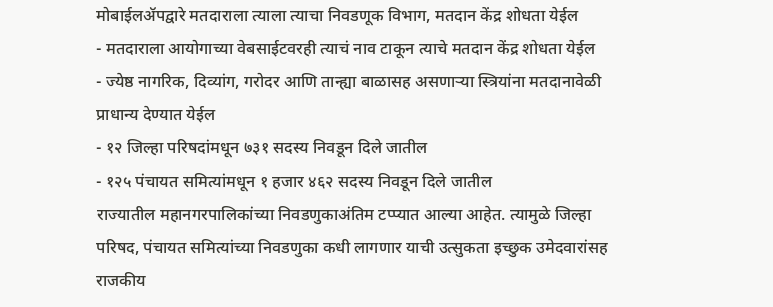मोबाईलॲपद्वारे मतदाराला त्याला त्याचा निवडणूक विभाग, मतदान केंद्र शोधता येईल
- मतदाराला आयोगाच्या वेबसाईटवरही त्याचं नाव टाकून त्याचे मतदान केंद्र शोधता येईल
- ज्येष्ठ नागरिक, दिव्यांग, गरोदर आणि तान्ह्या बाळासह असणाऱ्या स्त्रियांना मतदानावेळी प्राधान्य देण्यात येईल
- १२ जिल्हा परिषदांमधून ७३१ सदस्य निवडून दिले जातील
- १२५ पंचायत समित्यांमधून १ हजार ४६२ सदस्य निवडून दिले जातील
राज्यातील महानगरपालिकांच्या निवडणुकाअंतिम टप्प्यात आल्या आहेत. त्यामुळे जिल्हा परिषद, पंचायत समित्यांच्या निवडणुका कधी लागणार याची उत्सुकता इच्छुक उमेदवारांसह राजकीय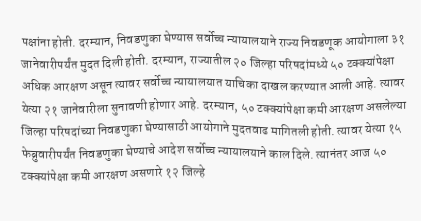पक्षांना होती. दरम्यान, निवडणुका घेण्यास सर्वोच्च न्यायालयाने राज्य निवडणूक आयोगाला ३१ जानेवारीपर्यंत मुदत दिली होती. दरम्यान, राज्यातील २० जिल्हा परिषदांमध्ये ५० टक्क्यांपेक्षा अधिक आरक्षण असून त्यावर सर्वोच्च न्यायालयात याचिका दाखल करण्यात आली आहे. त्यावर येत्या २१ जानेवारीला सुनावणी होणार आहे. दरम्यान, ५० टक्क्यांपेक्षा कमी आरक्षण असलेल्या जिल्हा परिषदांच्या निवडणुका घेण्यासाठी आयोगाने मुदतवाढ मागितली होती. त्यावर येत्या १५ फेब्रुवारीपर्यंत निवडणुका घेण्याचे आदेश सर्वोच्च न्यायालयाने काल दिले. त्यानंतर आज ५० टक्क्यांपेक्षा कमी आरक्षण असणारे १२ जिल्हे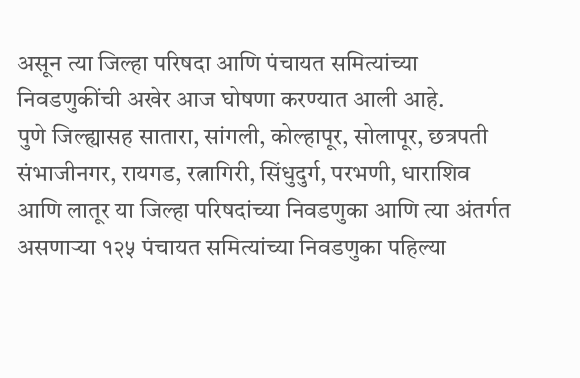असून त्या जिल्हा परिषदा आणि पंचायत समित्यांच्या निवडणुकींची अखेर आज घोषणा करण्यात आली आहे.
पुणे जिल्ह्यासह सातारा, सांगली, कोल्हापूर, सोलापूर, छत्रपती संभाजीनगर, रायगड, रत्नागिरी, सिंधुदुर्ग, परभणी, धाराशिव आणि लातूर या जिल्हा परिषदांच्या निवडणुका आणि त्या अंतर्गत असणाऱ्या १२५ पंचायत समित्यांच्या निवडणुका पहिल्या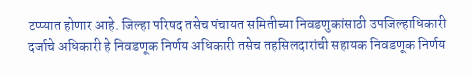टप्प्यात होणार आहे. जिल्हा परिषद तसेच पंचायत समितीच्या निवडणुकांसाठी उपजिल्हाधिकारी दर्जाचे अधिकारी हे निवडणूक निर्णय अधिकारी तसेच तहसिलदारांची सहायक निवडणूक निर्णय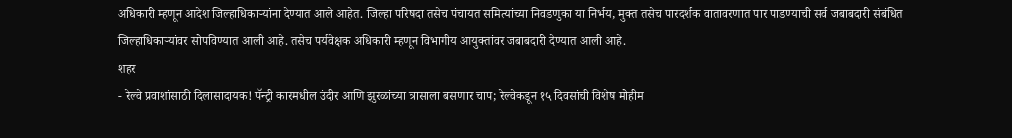अधिकारी म्हणून आदेश जिल्हाधिकाऱ्यांना देण्यात आले आहेत. जिल्हा परिषदा तसेच पंचायत समित्यांच्या निवडणुका या निर्भय, मुक्त तसेच पारदर्शक वातावरणात पार पाडण्याची सर्व जबाबदारी संबंधित जिल्हाधिकाऱ्यांवर सोपविण्यात आली आहे. तसेच पर्यवेक्षक अधिकारी म्हणून विभागीय आयुक्तांवर जबाबदारी देण्यात आली आहे.
शहर
- रेल्वे प्रवाशांसाठी दिलासादायक! पॅन्ट्री कारमधील उंदीर आणि झुरळांच्या त्रासाला बसणार चाप; रेल्वेकडून १५ दिवसांची विशेष मोहीम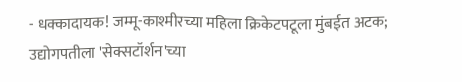- धक्कादायक! जम्मू-काश्मीरच्या महिला क्रिकेटपटूला मुंबईत अटक; उद्योगपतीला 'सेक्सटॉर्शन'च्या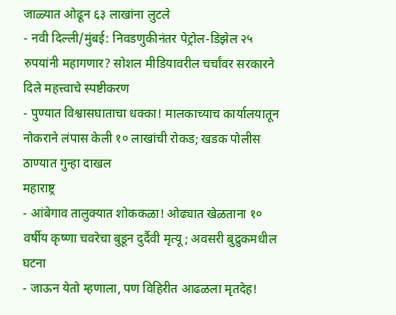जाळ्यात ओढून ६३ लाखांना लुटले
- नवी दिल्ली/मुंबई: निवडणुकीनंतर पेट्रोल-डिझेल २५ रुपयांनी महागणार? सोशल मीडियावरील चर्चांवर सरकारने दिले महत्त्वाचे स्पष्टीकरण
- पुण्यात विश्वासघाताचा धक्का! मालकाच्याच कार्यालयातून नोकराने लंपास केली १० लाखांची रोकड; खडक पोलीस ठाण्यात गुन्हा दाखल
महाराष्ट्र
- आंबेगाव तालुक्यात शोककळा! ओढ्यात खेळताना १० वर्षीय कृष्णा चवरेचा बुडून दुर्दैवी मृत्यू; अवसरी बुद्रुकमधील घटना
- जाऊन येतो म्हणाला, पण विहिरीत आढळला मृतदेह!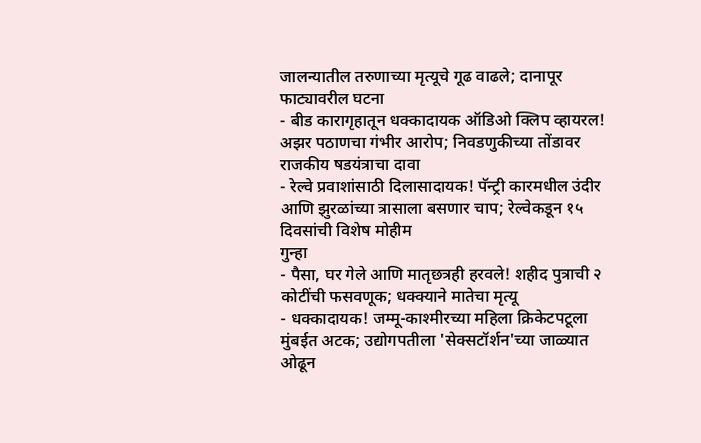जालन्यातील तरुणाच्या मृत्यूचे गूढ वाढले; दानापूर फाट्यावरील घटना
- बीड कारागृहातून धक्कादायक ऑडिओ क्लिप व्हायरल! अझर पठाणचा गंभीर आरोप; निवडणुकीच्या तोंडावर राजकीय षडयंत्राचा दावा
- रेल्वे प्रवाशांसाठी दिलासादायक! पॅन्ट्री कारमधील उंदीर आणि झुरळांच्या त्रासाला बसणार चाप; रेल्वेकडून १५ दिवसांची विशेष मोहीम
गुन्हा
- पैसा, घर गेले आणि मातृछत्रही हरवले! शहीद पुत्राची २ कोटींची फसवणूक; धक्क्याने मातेचा मृत्यू
- धक्कादायक! जम्मू-काश्मीरच्या महिला क्रिकेटपटूला मुंबईत अटक; उद्योगपतीला 'सेक्सटॉर्शन'च्या जाळ्यात ओढून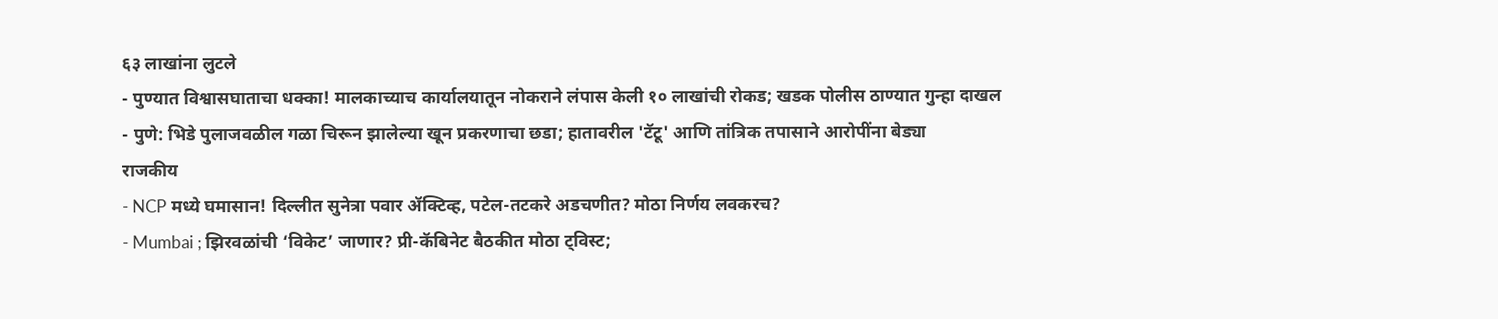६३ लाखांना लुटले
- पुण्यात विश्वासघाताचा धक्का! मालकाच्याच कार्यालयातून नोकराने लंपास केली १० लाखांची रोकड; खडक पोलीस ठाण्यात गुन्हा दाखल
- पुणे: भिडे पुलाजवळील गळा चिरून झालेल्या खून प्रकरणाचा छडा; हातावरील 'टॅटू' आणि तांत्रिक तपासाने आरोपींना बेड्या
राजकीय
- NCP मध्ये घमासान! दिल्लीत सुनेत्रा पवार ॲक्टिव्ह, पटेल-तटकरे अडचणीत? मोठा निर्णय लवकरच?
- Mumbai ; झिरवळांची ‘विकेट’ जाणार? प्री-कॅबिनेट बैठकीत मोठा ट्विस्ट;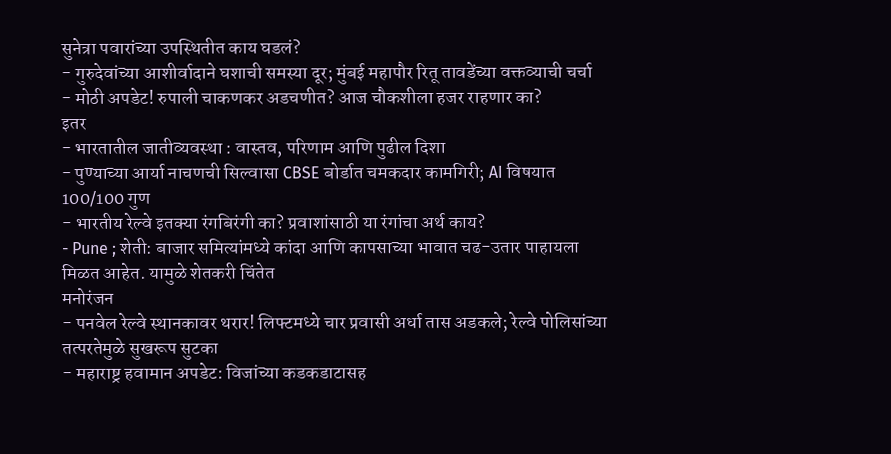सुनेत्रा पवारांच्या उपस्थितीत काय घडलं?
- गुरुदेवांच्या आशीर्वादाने घशाची समस्या दूर; मुंबई महापौर रितू तावडेंच्या वक्तव्याची चर्चा
- मोठी अपडेट! रुपाली चाकणकर अडचणीत? आज चौकशीला हजर राहणार का?
इतर
- भारतातील जातीव्यवस्था : वास्तव, परिणाम आणि पुढील दिशा
- पुण्याच्या आर्या नाचणची सिल्वासा CBSE बोर्डात चमकदार कामगिरी; AI विषयात 100/100 गुण
- भारतीय रेल्वे इतक्या रंगबिरंगी का? प्रवाशांसाठी या रंगांचा अर्थ काय?
- Pune ; शेती: बाजार समित्यांमध्ये कांदा आणि कापसाच्या भावात चढ-उतार पाहायला मिळत आहेत. यामुळे शेतकरी चिंतेत
मनोरंजन
- पनवेल रेल्वे स्थानकावर थरार! लिफ्टमध्ये चार प्रवासी अर्धा तास अडकले; रेल्वे पोलिसांच्या तत्परतेमुळे सुखरूप सुटका
- महाराष्ट्र हवामान अपडेट: विजांच्या कडकडाटासह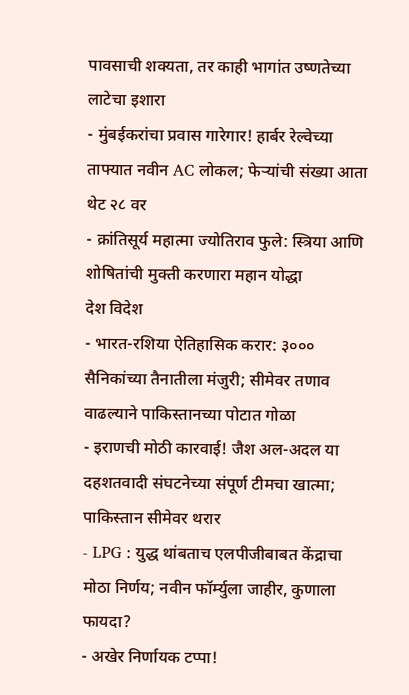पावसाची शक्यता, तर काही भागांत उष्णतेच्या लाटेचा इशारा
- मुंबईकरांचा प्रवास गारेगार! हार्बर रेल्वेच्या ताफ्यात नवीन AC लोकल; फेऱ्यांची संख्या आता थेट २८ वर
- क्रांतिसूर्य महात्मा ज्योतिराव फुले: स्त्रिया आणि शोषितांची मुक्ती करणारा महान योद्धा
देश विदेश
- भारत-रशिया ऐतिहासिक करार: ३००० सैनिकांच्या तैनातीला मंजुरी; सीमेवर तणाव वाढल्याने पाकिस्तानच्या पोटात गोळा
- इराणची मोठी कारवाई! जैश अल-अदल या दहशतवादी संघटनेच्या संपूर्ण टीमचा खात्मा; पाकिस्तान सीमेवर थरार
- LPG : युद्ध थांबताच एलपीजीबाबत केंद्राचा मोठा निर्णय; नवीन फॉर्म्युला जाहीर, कुणाला फायदा?
- अखेर निर्णायक टप्पा!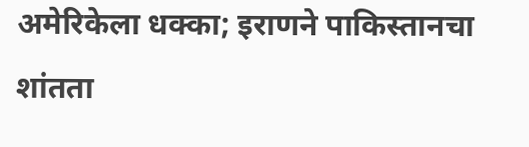अमेरिकेला धक्का; इराणने पाकिस्तानचा शांतता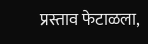प्रस्ताव फेटाळला,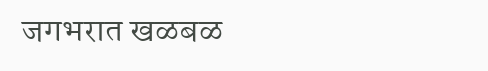जगभरात खळबळ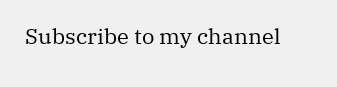Subscribe to my channel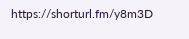https://shorturl.fm/y8m3D